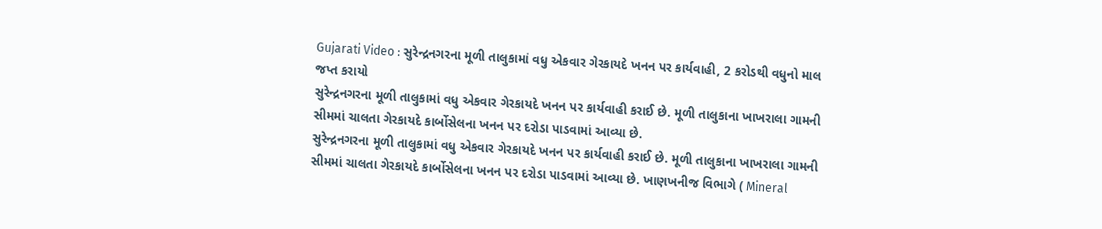Gujarati Video : સુરેન્દ્રનગરના મૂળી તાલુકામાં વધુ એકવાર ગેરકાયદે ખનન પર કાર્યવાહી, 2 કરોડથી વધુનો માલ જપ્ત કરાયો
સુરેન્દ્રનગરના મૂળી તાલુકામાં વધુ એકવાર ગેરકાયદે ખનન પર કાર્યવાહી કરાઈ છે. મૂળી તાલુકાના ખાખરાલા ગામની સીમમાં ચાલતા ગેરકાયદે કાર્બોસેલના ખનન પર દરોડા પાડવામાં આવ્યા છે.
સુરેન્દ્રનગરના મૂળી તાલુકામાં વધુ એકવાર ગેરકાયદે ખનન પર કાર્યવાહી કરાઈ છે. મૂળી તાલુકાના ખાખરાલા ગામની સીમમાં ચાલતા ગેરકાયદે કાર્બોસેલના ખનન પર દરોડા પાડવામાં આવ્યા છે. ખાણખનીજ વિભાગે ( Mineral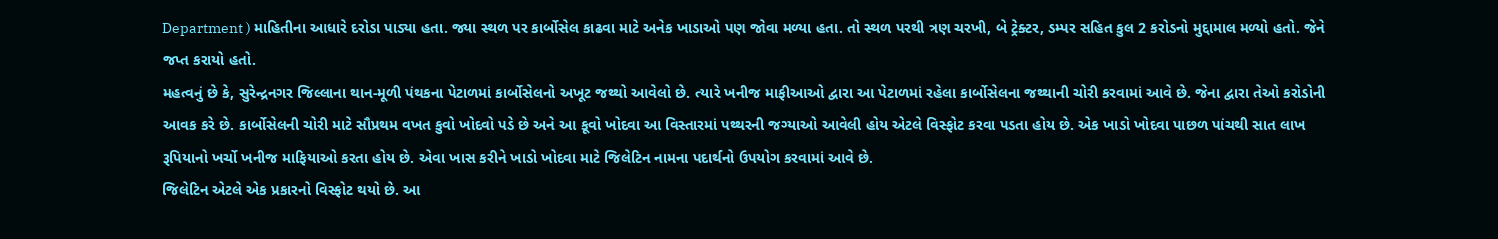Department ) માહિતીના આધારે દરોડા પાડ્યા હતા. જ્યા સ્થળ પર કાર્બોસેલ કાઢવા માટે અનેક ખાડાઓ પણ જોવા મળ્યા હતા. તો સ્થળ પરથી ત્રણ ચરખી, બે ટ્રેક્ટર, ડમ્પર સહિત કુલ 2 કરોડનો મુદ્દામાલ મળ્યો હતો. જેને જપ્ત કરાયો હતો.
મહત્વનું છે કે, સુરેન્દ્રનગર જિલ્લાના થાન-મૂળી પંથકના પેટાળમાં કાર્બોસેલનો અખૂટ જથ્થો આવેલો છે. ત્યારે ખનીજ માફીઆઓ દ્વારા આ પેટાળમાં રહેલા કાર્બોસેલના જથ્થાની ચોરી કરવામાં આવે છે. જેના દ્વારા તેઓ કરોડોની આવક કરે છે. કાર્બોસેલની ચોરી માટે સૌપ્રથમ વખત કુવો ખોદવો પડે છે અને આ કૂવો ખોદવા આ વિસ્તારમાં પથ્થરની જગ્યાઓ આવેલી હોય એટલે વિસ્ફોટ કરવા પડતા હોય છે. એક ખાડો ખોદવા પાછળ પાંચથી સાત લાખ રૂપિયાનો ખર્ચો ખનીજ માફિયાઓ કરતા હોય છે. એવા ખાસ કરીને ખાડો ખોદવા માટે જિલેટિન નામના પદાર્થનો ઉપયોગ કરવામાં આવે છે.
જિલેટિન એટલે એક પ્રકારનો વિસ્ફોટ થયો છે. આ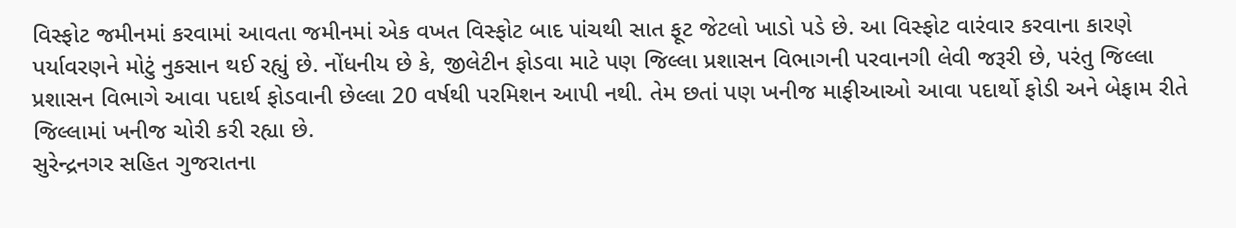વિસ્ફોટ જમીનમાં કરવામાં આવતા જમીનમાં એક વખત વિસ્ફોટ બાદ પાંચથી સાત ફૂટ જેટલો ખાડો પડે છે. આ વિસ્ફોટ વારંવાર કરવાના કારણે પર્યાવરણને મોટું નુકસાન થઈ રહ્યું છે. નોંધનીય છે કે, જીલેટીન ફોડવા માટે પણ જિલ્લા પ્રશાસન વિભાગની પરવાનગી લેવી જરૂરી છે, પરંતુ જિલ્લા પ્રશાસન વિભાગે આવા પદાર્થ ફોડવાની છેલ્લા 20 વર્ષથી પરમિશન આપી નથી. તેમ છતાં પણ ખનીજ માફીઆઓ આવા પદાર્થો ફોડી અને બેફામ રીતે જિલ્લામાં ખનીજ ચોરી કરી રહ્યા છે.
સુરેન્દ્રનગર સહિત ગુજરાતના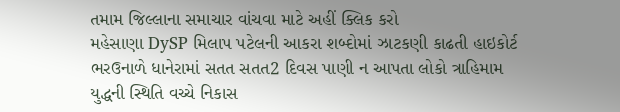તમામ જિલ્લાના સમાચાર વાંચવા માટે અહીં ક્લિક કરો
મહેસાણા DySP મિલાપ પટેલની આકરા શબ્દોમાં ઝાટકણી કાઢતી હાઇકોર્ટ
ભરઉનાળે ધાનેરામાં સતત સતત2 દિવસ પાણી ન આપતા લોકો ત્રાહિમામ
યુદ્ધની સ્થિતિ વચ્ચે નિકાસ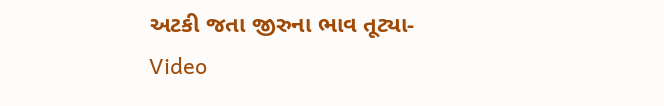અટકી જતા જીરુના ભાવ તૂટ્યા- Video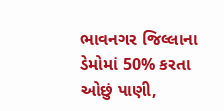ભાવનગર જિલ્લાના ડેમોમાં 50% કરતા ઓછું પાણી,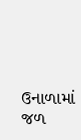ઉનાળામાં જળ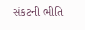સંકટની ભીતિ